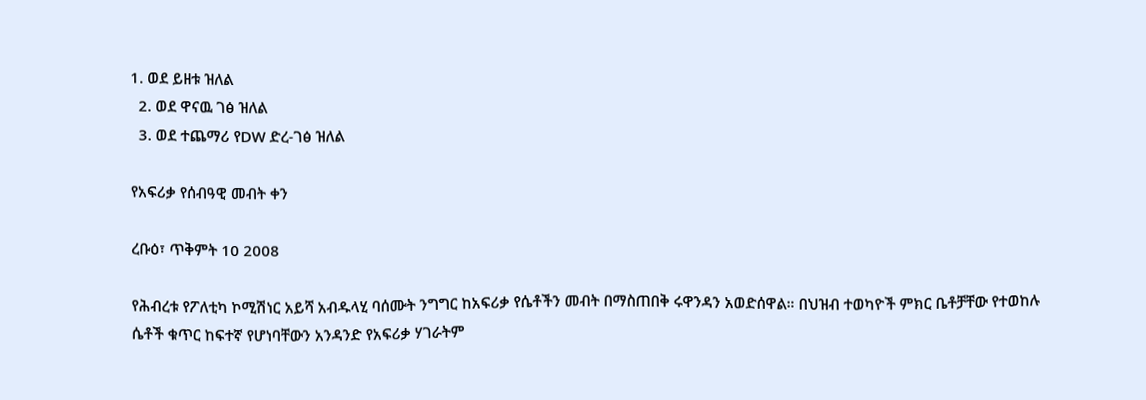1. ወደ ይዘቱ ዝለል
  2. ወደ ዋናዉ ገፅ ዝለል
  3. ወደ ተጨማሪ የDW ድረ-ገፅ ዝለል

የአፍሪቃ የሰብዓዊ መብት ቀን

ረቡዕ፣ ጥቅምት 10 2008

የሕብረቱ የፖለቲካ ኮሚሽነር አይሻ አብዱላሂ ባሰሙት ንግግር ከአፍሪቃ የሴቶችን መብት በማስጠበቅ ሩዋንዳን አወድሰዋል። በህዝብ ተወካዮች ምክር ቤቶቻቸው የተወከሉ ሴቶች ቁጥር ከፍተኛ የሆነባቸውን አንዳንድ የአፍሪቃ ሃገራትም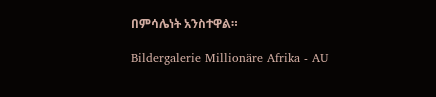በምሳሌነት አንስተዋል።

Bildergalerie Millionäre Afrika - AU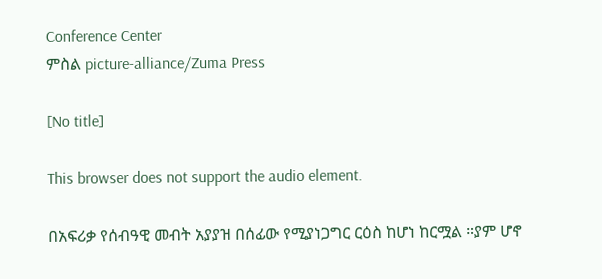Conference Center
ምስል picture-alliance/Zuma Press

[No title]

This browser does not support the audio element.

በአፍሪቃ የሰብዓዊ መብት አያያዝ በሰፊው የሚያነጋግር ርዕስ ከሆነ ከርሟል ።ያም ሆኖ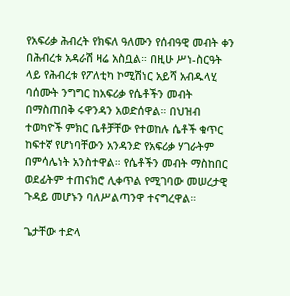የአፍሪቃ ሕብረት የክፍለ ዓለሙን የሰብዓዊ መብት ቀን በሕብረቱ አዳራሽ ዛሬ አስቧል። በዚሁ ሥነ-ስርዓት ላይ የሕብረቱ የፖለቲካ ኮሚሽነር አይሻ አብዱላሂ ባሰሙት ንግግር ከአፍሪቃ የሴቶችን መብት በማስጠበቅ ሩዋንዳን አወድሰዋል። በህዝብ ተወካዮች ምክር ቤቶቻቸው የተወከሉ ሴቶች ቁጥር ከፍተኛ የሆነባቸውን አንዳንድ የአፍሪቃ ሃገራትም በምሳሌነት አንስተዋል። የሴቶችን መብት ማስከበር ወደፊትም ተጠናክሮ ሊቀጥል የሚገባው መሠረታዊ ጉዳይ መሆኑን ባለሥልጣንዋ ተናግረዋል።

ጌታቸው ተድላ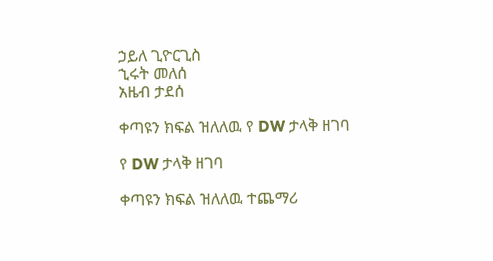ኃይለ ጊዮርጊስ
ኂሩት መለሰ
አዜብ ታደሰ

ቀጣዩን ክፍል ዝለለዉ የ DW ታላቅ ዘገባ

የ DW ታላቅ ዘገባ

ቀጣዩን ክፍል ዝለለዉ ተጨማሪ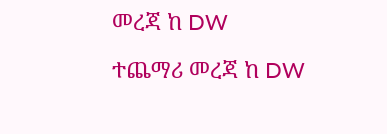መረጃ ከ DW

ተጨማሪ መረጃ ከ DW